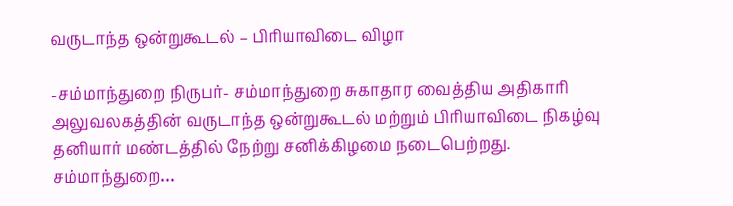வருடாந்த ஒன்றுகூடல் – பிரியாவிடை விழா

-சம்மாந்துறை நிருபர்- சம்மாந்துறை சுகாதார வைத்திய அதிகாரி அலுவலகத்தின் வருடாந்த ஒன்றுகூடல் மற்றும் பிரியாவிடை நிகழ்வு தனியார் மண்டத்தில் நேற்று சனிக்கிழமை நடைபெற்றது. சம்மாந்துறை…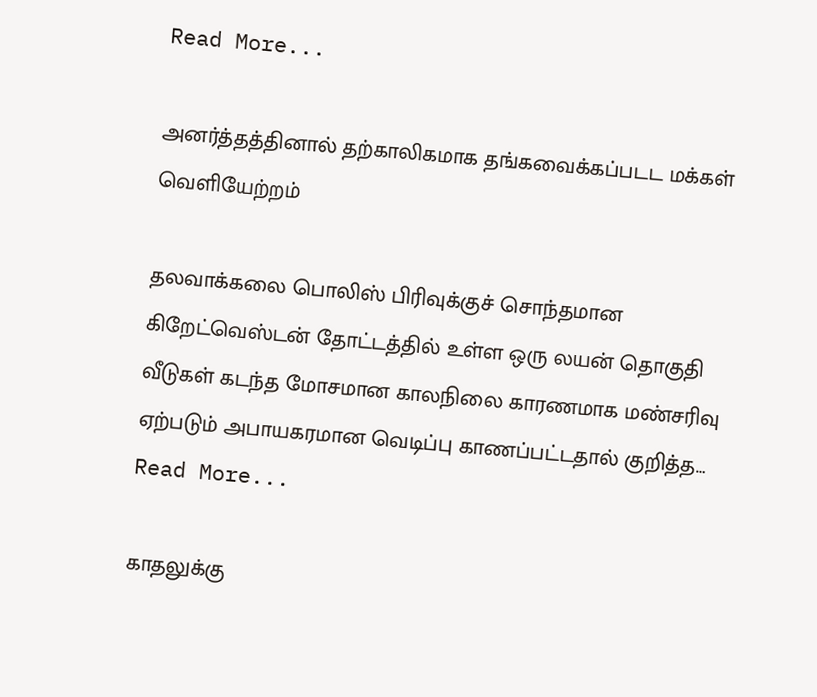Read More...

அனர்த்தத்தினால் தற்காலிகமாக தங்கவைக்கப்படட மக்கள் வெளியேற்றம்

தலவாக்கலை பொலிஸ் பிரிவுக்குச் சொந்தமான கிறேட்வெஸ்டன் தோட்டத்தில் உள்ள ஒரு லயன் தொகுதி வீடுகள் கடந்த மோசமான காலநிலை காரணமாக மண்சரிவு ஏற்படும் அபாயகரமான வெடிப்பு காணப்பட்டதால் குறித்த…
Read More...

காதலுக்கு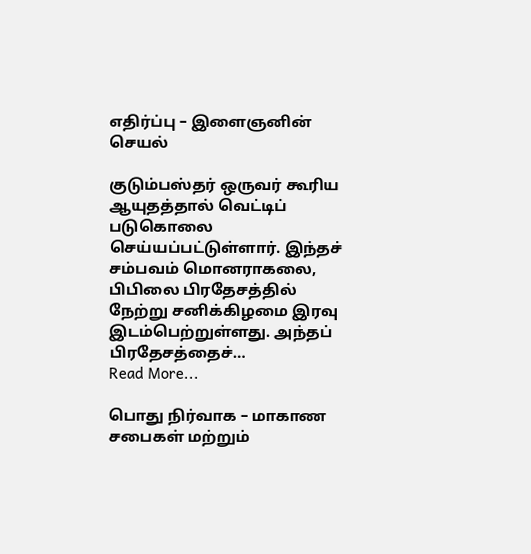எதிர்ப்பு – இளைஞனின் செயல்

குடும்பஸ்தர் ஒருவர் கூரிய ஆயுதத்தால் வெட்டிப் படுகொலை செய்யப்பட்டுள்ளார். இந்தச் சம்பவம் மொனராகலை, பிபிலை பிரதேசத்தில் நேற்று சனிக்கிழமை இரவு இடம்பெற்றுள்ளது. அந்தப் பிரதேசத்தைச்…
Read More...

பொது நிர்வாக – மாகாண சபைகள் மற்றும்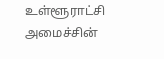உள்ளூராட்சி அமைச்சின்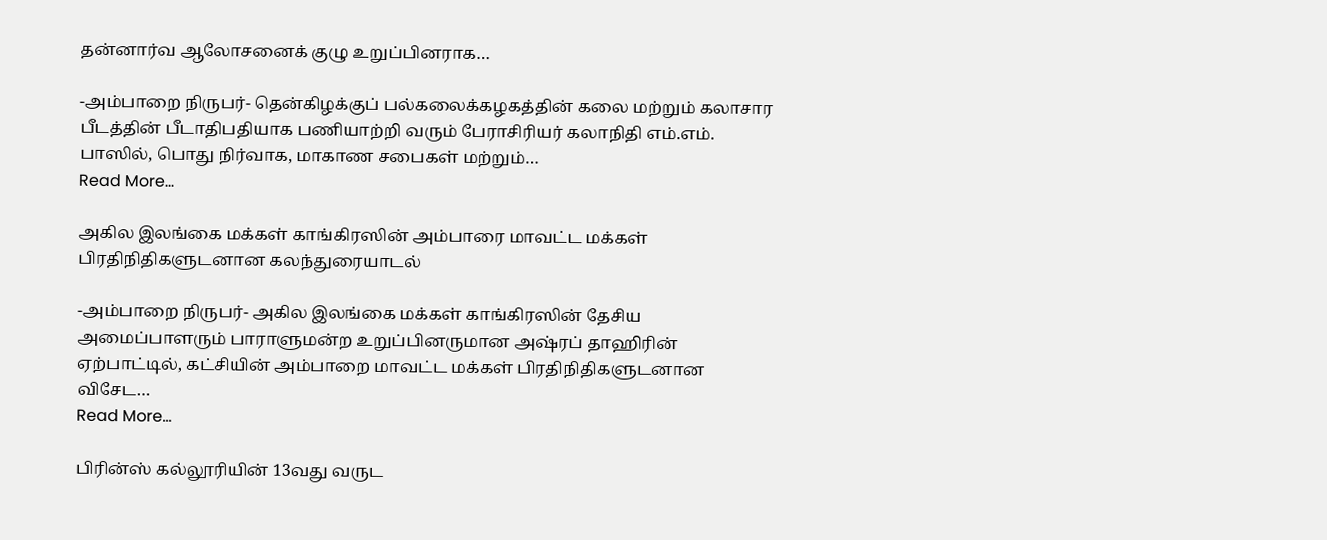தன்னார்வ ஆலோசனைக் குழு உறுப்பினராக…

-அம்பாறை நிருபர்- தென்கிழக்குப் பல்கலைக்கழகத்தின் கலை மற்றும் கலாசார பீடத்தின் பீடாதிபதியாக பணியாற்றி வரும் பேராசிரியர் கலாநிதி எம்.எம். பாஸில், பொது நிர்வாக, மாகாண சபைகள் மற்றும்…
Read More...

அகில இலங்கை மக்கள் காங்கிரஸின் அம்பாரை மாவட்ட மக்கள் பிரதிநிதிகளுடனான கலந்துரையாடல்

-அம்பாறை நிருபர்- அகில இலங்கை மக்கள் காங்கிரஸின் தேசிய அமைப்பாளரும் பாராளுமன்ற உறுப்பினருமான அஷ்ரப் தாஹிரின் ஏற்பாட்டில், கட்சியின் அம்பாறை மாவட்ட மக்கள் பிரதிநிதிகளுடனான விசேட…
Read More...

பிரின்ஸ் கல்லூரியின் 13வது வருட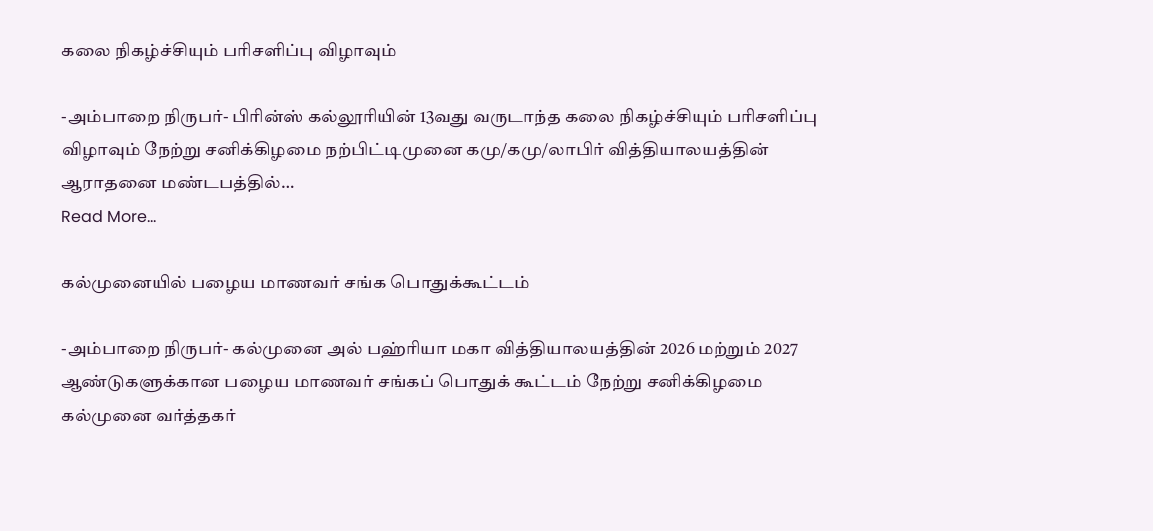கலை நிகழ்ச்சியும் பரிசளிப்பு விழாவும்

-அம்பாறை நிருபர்- பிரின்ஸ் கல்லூரியின் 13வது வருடாந்த கலை நிகழ்ச்சியும் பரிசளிப்பு விழாவும் நேற்று சனிக்கிழமை நற்பிட்டிமுனை கமு/கமு/லாபிர் வித்தியாலயத்தின் ஆராதனை மண்டபத்தில்…
Read More...

கல்முனையில் பழைய மாணவர் சங்க பொதுக்கூட்டம்

-அம்பாறை நிருபர்- கல்முனை அல் பஹ்ரியா மகா வித்தியாலயத்தின் 2026 மற்றும் 2027 ஆண்டுகளுக்கான பழைய மாணவர் சங்கப் பொதுக் கூட்டம் நேற்று சனிக்கிழமை கல்முனை வர்த்தகர்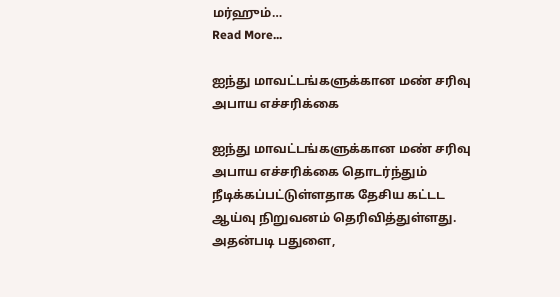மர்ஹும்…
Read More...

ஐந்து மாவட்டங்களுக்கான மண் சரிவு அபாய எச்சரிக்கை

ஐந்து மாவட்டங்களுக்கான மண் சரிவு அபாய எச்சரிக்கை தொடர்ந்தும் நீடிக்கப்பட்டுள்ளதாக தேசிய கட்டட ஆய்வு நிறுவனம் தெரிவித்துள்ளது. அதன்படி பதுளை,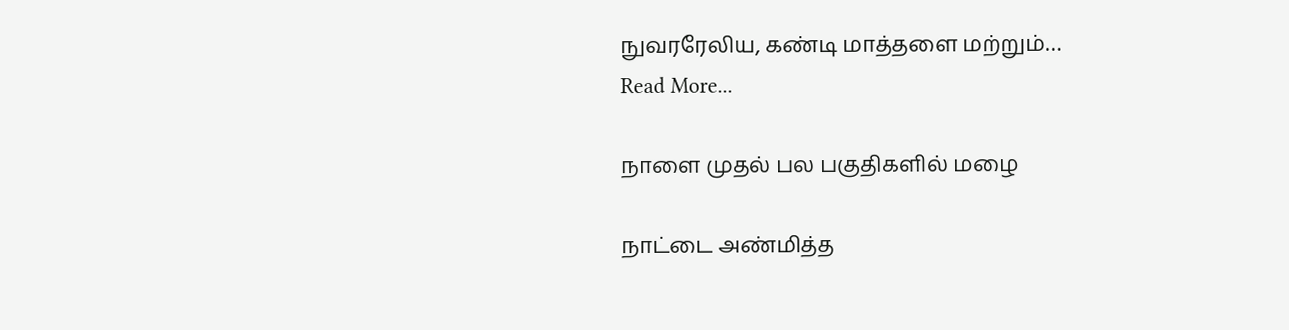நுவரரேலிய, கண்டி மாத்தளை மற்றும்…
Read More...

நாளை முதல் பல பகுதிகளில் மழை

நாட்டை அண்மித்த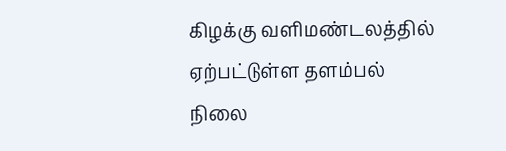கிழக்கு வளிமண்டலத்தில் ஏற்பட்டுள்ள தளம்பல் நிலை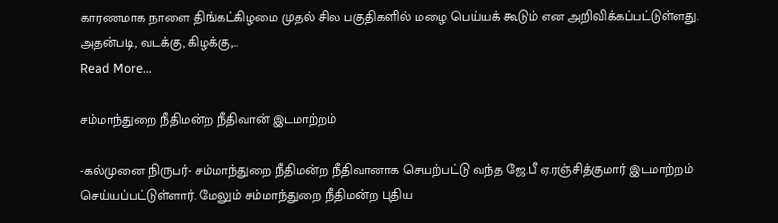காரணமாக நாளை திங்கட்கிழமை முதல் சில பகுதிகளில் மழை பெய்யக் கூடும் என அறிவிக்கப்பட்டுள்ளது. அதன்படி, வடக்கு, கிழக்கு,…
Read More...

சம்மாந்துறை நீதிமன்ற நீதிவான் இடமாற்றம்

-கல்முனை நிருபர்- சம்மாந்துறை நீதிமன்ற நீதிவானாக செயற்பட்டு வந்த ஜே.பீ ஏ.ரஞ்சித்குமார் இடமாற்றம் செய்யப்பட்டுள்ளார். மேலும் சம்மாந்துறை நீதிமன்ற புதிய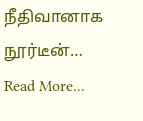நீதிவானாக நூர்டீன்…
Read More...